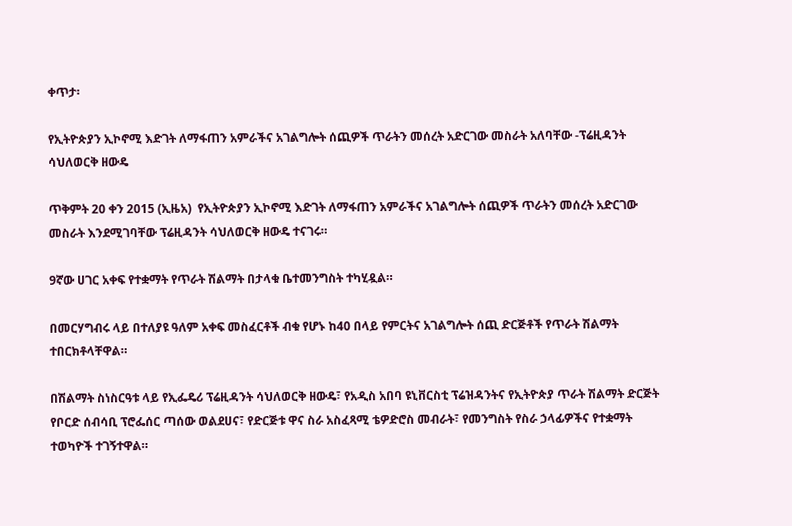ቀጥታ፡

የኢትዮጵያን ኢኮኖሚ እድገት ለማፋጠን አምራችና አገልግሎት ሰጪዎች ጥራትን መሰረት አድርገው መስራት አለባቸው -ፕሬዚዳንት ሳህለወርቅ ዘውዴ

ጥቅምት 20 ቀን 2015 (ኢዜአ)  የኢትዮጵያን ኢኮኖሚ እድገት ለማፋጠን አምራችና አገልግሎት ሰጪዎች ጥራትን መሰረት አድርገው መስራት እንደሚገባቸው ፕሬዚዳንት ሳህለወርቅ ዘውዴ ተናገሩ።

9ኛው ሀገር አቀፍ የተቋማት የጥራት ሽልማት በታላቁ ቤተመንግስት ተካሂዷል።

በመርሃግብሩ ላይ በተለያዩ ዓለም አቀፍ መስፈርቶች ብቁ የሆኑ ከ40 በላይ የምርትና አገልግሎት ሰጪ ድርጅቶች የጥራት ሽልማት ተበርክቶላቸዋል።

በሽልማት ስነስርዓቱ ላይ የኢፌዴሪ ፕሬዚዳንት ሳህለወርቅ ዘውዴ፣ የአዲስ አበባ ዩኒቨርስቲ ፕሬዝዳንትና የኢትዮጵያ ጥራት ሽልማት ድርጅት የቦርድ ሰብሳቢ ፕሮፌሰር ጣሰው ወልደሀና፣ የድርጅቱ ዋና ስራ አስፈጻሚ ቴዎድሮስ መብራት፣ የመንግስት የስራ ኃላፊዎችና የተቋማት ተወካዮች ተገኝተዋል።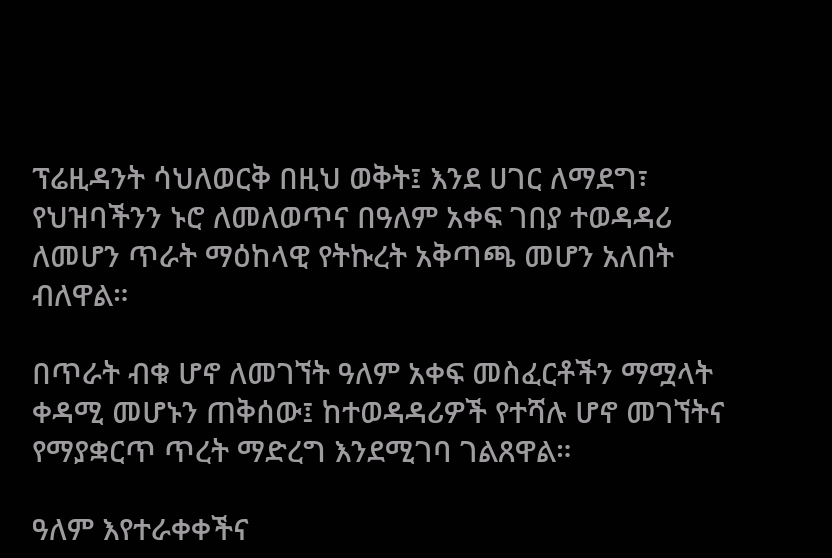ፕሬዚዳንት ሳህለወርቅ በዚህ ወቅት፤ እንደ ሀገር ለማደግ፣ የህዝባችንን ኑሮ ለመለወጥና በዓለም አቀፍ ገበያ ተወዳዳሪ ለመሆን ጥራት ማዕከላዊ የትኩረት አቅጣጫ መሆን አለበት ብለዋል።

በጥራት ብቁ ሆኖ ለመገኘት ዓለም አቀፍ መስፈርቶችን ማሟላት ቀዳሚ መሆኑን ጠቅሰው፤ ከተወዳዳሪዎች የተሻሉ ሆኖ መገኘትና የማያቋርጥ ጥረት ማድረግ እንደሚገባ ገልጸዋል።

ዓለም እየተራቀቀችና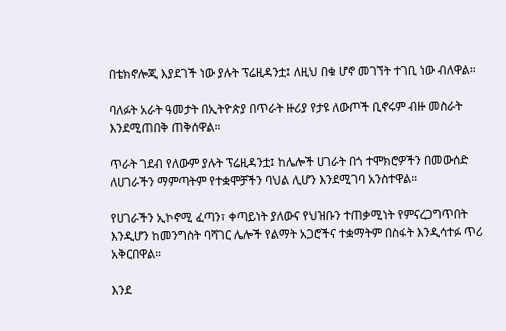በቴክኖሎጂ እያደገች ነው ያሉት ፕሬዚዳንቷ፤ ለዚህ በቁ ሆኖ መገኘት ተገቢ ነው ብለዋል።

ባለፉት አራት ዓመታት በኢትዮጵያ በጥራት ዙሪያ የታዩ ለውጦች ቢኖሩም ብዙ መስራት እንደሚጠበቅ ጠቅሰዋል።

ጥራት ገደብ የለውም ያሉት ፕሬዚዳንቷ፤ ከሌሎች ሀገራት በጎ ተሞክሮዎችን በመውሰድ ለሀገራችን ማምጣትም የተቋሞቻችን ባህል ሊሆን እንደሚገባ አንስተዋል።

የሀገራችን ኢኮኖሚ ፈጣን፣ ቀጣይነት ያለውና የህዝቡን ተጠቃሚነት የምናረጋግጥበት እንዲሆን ከመንግስት ባሻገር ሌሎች የልማት አጋሮችና ተቋማትም በስፋት እንዲሳተፉ ጥሪ አቅርበዋል።

እንደ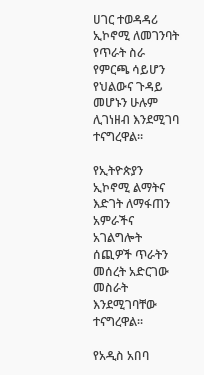ሀገር ተወዳዳሪ ኢኮኖሚ ለመገንባት የጥራት ስራ የምርጫ ሳይሆን የህልውና ጉዳይ መሆኑን ሁሉም ሊገነዘብ እንደሚገባ ተናግረዋል።

የኢትዮጵያን ኢኮኖሚ ልማትና እድገት ለማፋጠን አምራችና አገልግሎት ሰጪዎች ጥራትን መሰረት አድርገው መስራት እንደሚገባቸው ተናግረዋል።

የአዲስ አበባ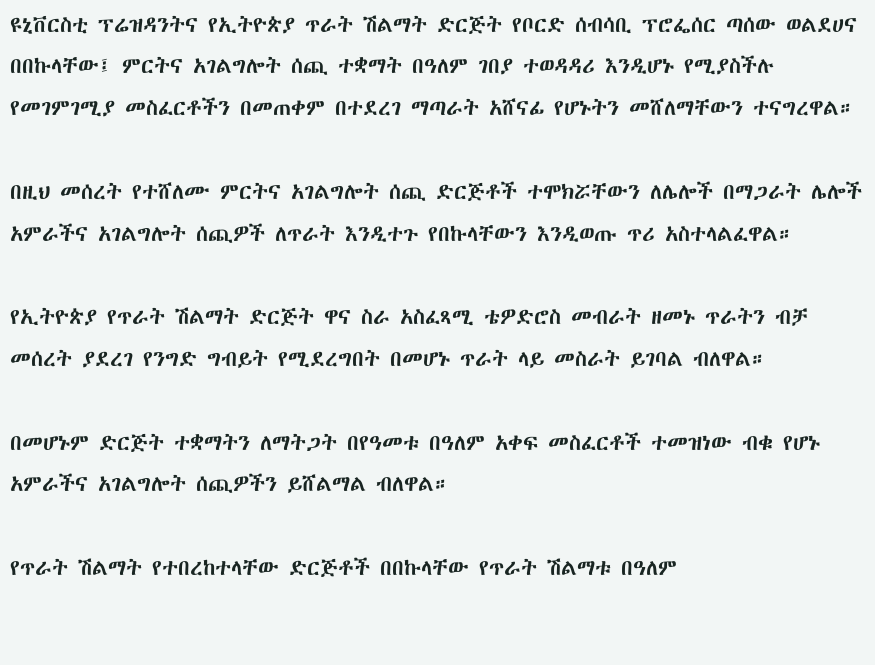ዩኒቨርስቲ ፕሬዝዳንትና የኢትዮጵያ ጥራት ሽልማት ድርጅት የቦርድ ሰብሳቢ ፕሮፌሰር ጣሰው ወልደሀና በበኩላቸው፤ ምርትና አገልግሎት ሰጪ ተቋማት በዓለም ገበያ ተወዳዳሪ እንዲሆኑ የሚያስችሉ የመገምገሚያ መስፈርቶችን በመጠቀም በተደረገ ማጣራት አሸናፊ የሆኑትን መሸለማቸውን ተናግረዋል።

በዚህ መሰረት የተሸለሙ ምርትና አገልግሎት ሰጪ ድርጅቶች ተሞክሯቸውን ለሌሎች በማጋራት ሌሎች አምራችና አገልግሎት ሰጪዎች ለጥራት እንዲተጉ የበኩላቸውን እንዲወጡ ጥሪ አስተላልፈዋል።

የኢትዮጵያ የጥራት ሽልማት ድርጅት ዋና ስራ አስፈጻሚ ቴዎድሮስ መብራት ዘመኑ ጥራትን ብቻ መሰረት ያደረገ የንግድ ግብይት የሚደረግበት በመሆኑ ጥራት ላይ መስራት ይገባል ብለዋል።

በመሆኑም ድርጅት ተቋማትን ለማትጋት በየዓመቱ በዓለም አቀፍ መስፈርቶች ተመዝነው ብቁ የሆኑ አምራችና አገልግሎት ሰጪዎችን ይሸልማል ብለዋል።

የጥራት ሽልማት የተበረከተላቸው ድርጅቶች በበኩላቸው የጥራት ሽልማቱ በዓለም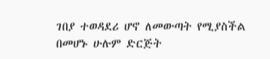ገበያ ተወዳደሪ ሆኖ ለመውጣት የሚያስችል በመሆኑ ሁሉም ድርጅት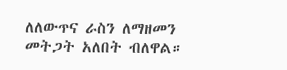ለለውጥና ራስን ለማዘመን መትጋት አለበት ብለዋል።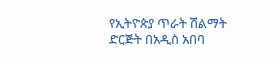የኢትዮጵያ ጥራት ሽልማት ድርጅት በአዲስ አበባ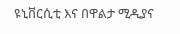ዩኒቨርሲቲ እና በዋልታ ሚዲያና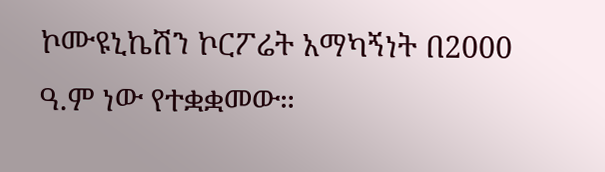ኮሙዩኒኬሽን ኮርፖሬት አማካኝነት በ2000 ዓ.ም ነው የተቋቋመው።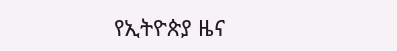የኢትዮጵያ ዜና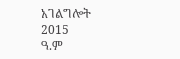አገልግሎት
2015
ዓ.ም